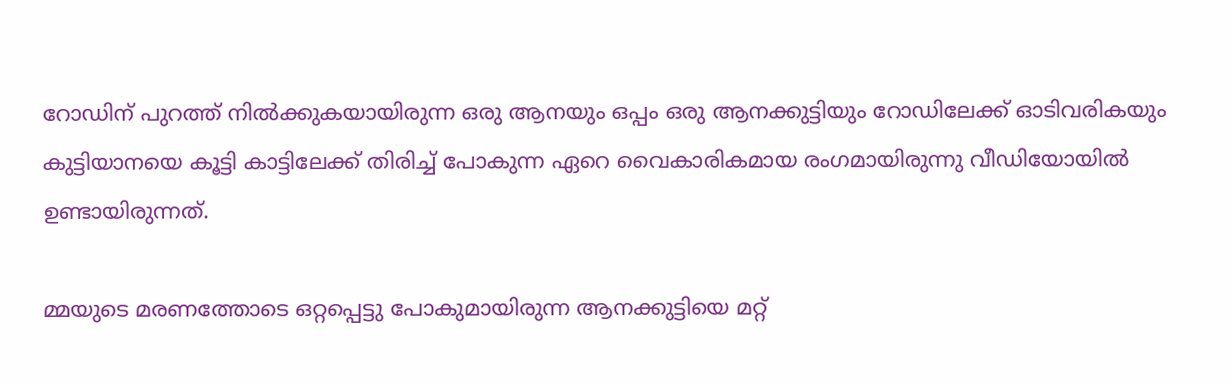റോഡിന് പുറത്ത് നില്‍ക്കുകയായിരുന്ന ഒരു ആനയും ഒപ്പം ഒരു ആനക്കുട്ടിയും റോഡിലേക്ക് ഓടിവരികയും കുട്ടിയാനയെ കൂട്ടി കാട്ടിലേക്ക് തിരിച്ച് പോകുന്ന ഏറെ വൈകാരികമായ രംഗമായിരുന്നു വീഡിയോയില്‍ ഉണ്ടായിരുന്നത്.

മ്മയുടെ മരണത്തോടെ ഒറ്റപ്പെട്ടു പോകുമായിരുന്ന ആനക്കുട്ടിയെ മറ്റ്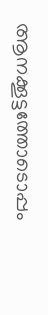ആനക്കൂട്ടത്തോടൊപ്പം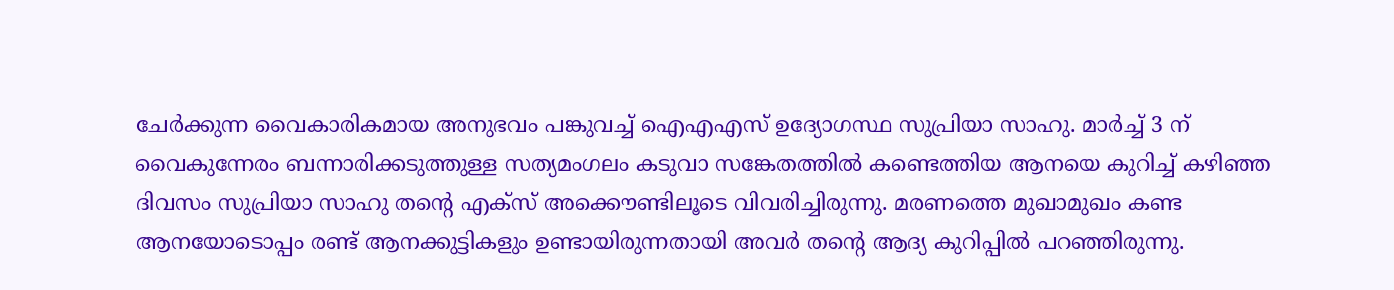ചേര്‍ക്കുന്ന വൈകാരികമായ അനുഭവം പങ്കുവച്ച് ഐഎഎസ് ഉദ്യോഗസ്ഥ സുപ്രിയാ സാഹു. മാർച്ച് 3 ന് വൈകുന്നേരം ബന്നാരിക്കടുത്തുള്ള സത്യമംഗലം കടുവാ സങ്കേതത്തിൽ കണ്ടെത്തിയ ആനയെ കുറിച്ച് കഴിഞ്ഞ ദിവസം സുപ്രിയാ സാഹു തന്‍റെ എക്സ് അക്കൌണ്ടിലൂടെ വിവരിച്ചിരുന്നു. മരണത്തെ മുഖാമുഖം കണ്ട ആനയോടൊപ്പം രണ്ട് ആനക്കുട്ടികളും ഉണ്ടായിരുന്നതായി അവര്‍ തന്‍റെ ആദ്യ കുറിപ്പില്‍ പറഞ്ഞിരുന്നു.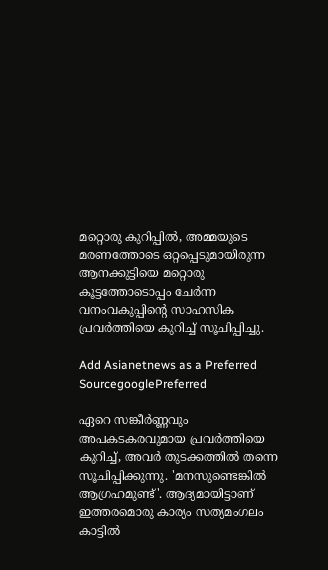മറ്റൊരു കുറിപ്പില്‍, അമ്മയുടെ മരണത്തോടെ ഒറ്റപ്പെടുമായിരുന്ന ആനക്കുട്ടിയെ മറ്റൊരു കൂട്ടത്തോടൊപ്പം ചേര്‍ന്ന വനംവകുപ്പിന്‍റെ സാഹസിക പ്രവര്‍ത്തിയെ കുറിച്ച് സൂചിപ്പിച്ചു.

Add Asianetnews as a Preferred SourcegooglePreferred

ഏറെ സങ്കീര്‍ണ്ണവും അപകടകരവുമായ പ്രവര്‍ത്തിയെ കുറിച്ച്, അവര്‍ തുടക്കത്തില്‍ തന്നെ സൂചിപ്പിക്കുന്നു. 'മനസുണ്ടെങ്കില്‍ ആഗ്രഹമുണ്ട്'. ആദ്യമായിട്ടാണ് ഇത്തരമൊരു കാര്യം സത്യമംഗലം കാട്ടില്‍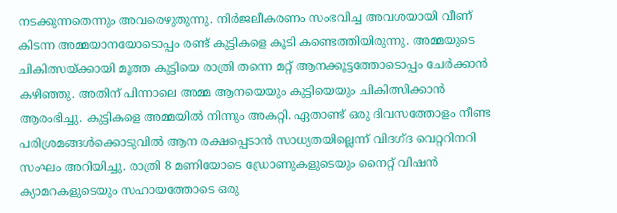നടക്കുന്നതെന്നും അവരെഴുതുന്നു. നിര്‍ജലീകരണം സംഭവിച്ച അവശയായി വീണ് കിടന്ന അമ്മയാനയോടൊപ്പം രണ്ട് കുട്ടികളെ കൂടി കണ്ടെത്തിയിരുന്നു. അമ്മയുടെ ചികിത്സയ്ക്കായി മൂത്ത കുട്ടിയെ രാത്രി തന്നെ മറ്റ് ആനക്കൂട്ടത്തോടൊപ്പം ചേര്‍ക്കാന്‍ കഴിഞ്ഞു. അതിന് പിന്നാലെ അമ്മ ആനയെയും കുട്ടിയെയും ചികിത്സിക്കാന്‍ ആരംഭിച്ചു. കുട്ടികളെ അമ്മയില്‍ നിന്നും അകറ്റി. ഏതാണ്ട് ഒരു ദിവസത്തോളം നീണ്ട പരിശ്രമങ്ങള്‍ക്കൊടുവില്‍ ആന രക്ഷപ്പെടാന്‍ സാധ്യതയില്ലെന്ന് വിദഗ്ദ വെറ്ററിനറി സംഘം അറിയിച്ചു. രാത്രി 8 മണിയോടെ ഡ്രോണുകളുടെയും നൈറ്റ് വിഷന്‍ ക്യാമറകളുടെയും സഹായത്തോടെ ഒരു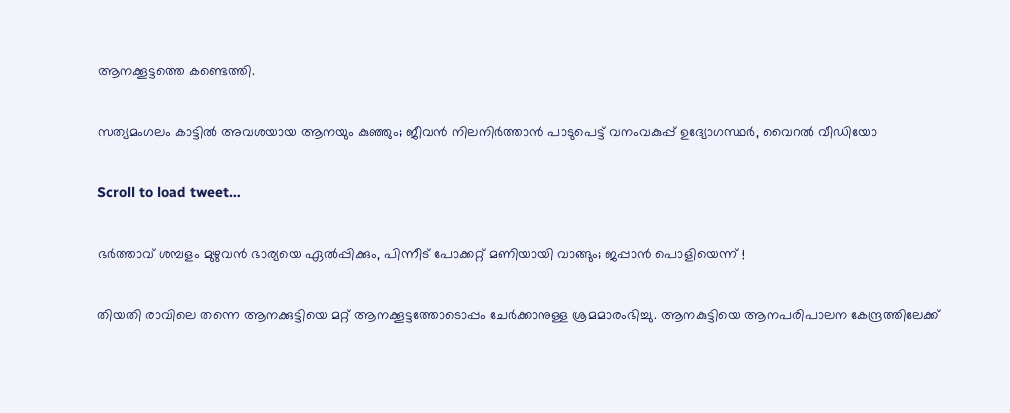ആനക്കൂട്ടത്തെ കണ്ടെത്തി.

സത്യമംഗലം കാട്ടിൽ അവശയായ ആനയും കുഞ്ഞും; ജീവൻ നിലനിർത്താൻ പാടുപെട്ട് വനംവകുപ്പ് ഉദ്യോഗസ്ഥർ, വൈറല്‍ വീഡിയോ

Scroll to load tweet…

ഭർത്താവ് ശമ്പളം മുഴുവൻ ഭാര്യയെ ഏൽപ്പിക്കും, പിന്നീട് പോക്കറ്റ് മണിയായി വാങ്ങും; ജപ്പാൻ പൊളിയെന്ന് !

തിയതി രാവിലെ തന്നെ ആനക്കുട്ടിയെ മറ്റ് ആനക്കൂട്ടത്തോടൊപ്പം ചേര്‍ക്കാനുള്ള ശ്രമമാരംഭിച്ചു. ആനകുട്ടിയെ ആനപരിപാലന കേന്ദ്രത്തിലേക്ക്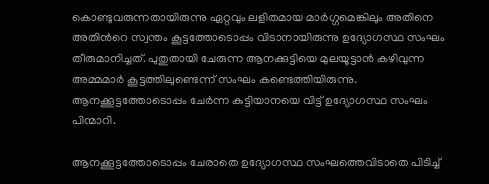കൊണ്ടുവരുന്നതായിരുന്നു ഏറ്റവും ലളിതമായ മാര്‍ഗ്ഗമെങ്കിലും അതിനെ അതിന്‍റെ സ്വന്തം കൂട്ടത്തോടൊപ്പം വിടാനായിരുന്നു ഉദ്യോഗസ്ഥ സംഘം തീരുമാനിച്ചത്. പുതുതായി ചേരുന്ന ആനക്കുട്ടിയെ മുലയൂട്ടാന്‍ കഴിവുന്ന അമ്മമാര്‍ കൂട്ടത്തിലുണ്ടെന്ന് സംഘം കണ്ടെത്തിയിരുന്നു. ആനക്കൂട്ടത്തോടൊപ്പം ചേര്‍ന്ന കുട്ടിയാനയെ വിട്ട് ഉദ്യോഗസ്ഥ സംഘം പിന്മാറി.

ആനക്കൂട്ടത്തോടൊപ്പം ചേരാതെ ഉദ്യോഗസ്ഥ സംഘത്തെവിടാതെ പിടിച്ച്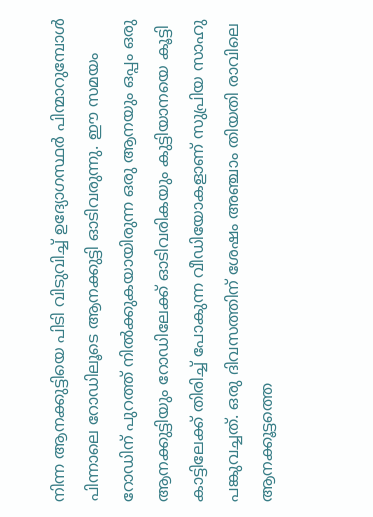നിന്ന ആനക്കുട്ടിയെ പിടി വിടുവിച്ച് ഉദ്യോഗസ്ഥര്‍ പിന്മാറുമ്പോള്‍ പിന്നാലെ റോഡിലൂടെ ആനക്കുട്ടി ഓടിവരുന്നു. ഈ സമയം റോഡിന് പുറത്ത് നില്‍ക്കുകയായിരുന്ന ഒരു ആനയും ഒപ്പം ഒരു ആനക്കുട്ടിയും റോഡിലേക്ക് ഓടിവരികയും കുട്ടിയാനയെ കൂട്ടി കാട്ടിലേക്ക് തിരിച്ച് പോകുന്ന വീഡിയോകളാണ് സുപ്രിയ സാഹു പങ്കുവച്ചത്. ഒരു ദിവസത്തിന് ശേഷം അഞ്ചാം തിയതി രാവിലെ ആനക്കൂട്ടത്തെ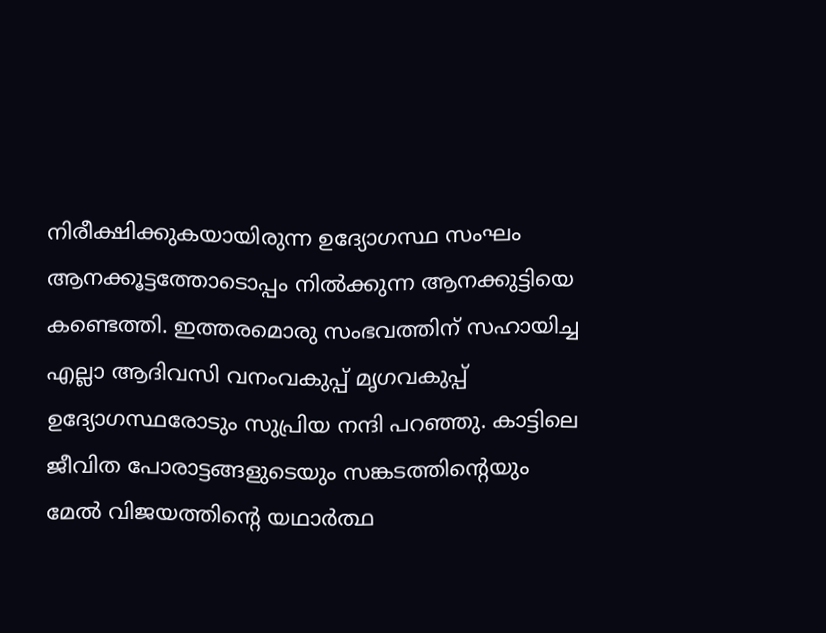നിരീക്ഷിക്കുകയായിരുന്ന ഉദ്യോഗസ്ഥ സംഘം ആനക്കൂട്ടത്തോടൊപ്പം നില്‍ക്കുന്ന ആനക്കുട്ടിയെ കണ്ടെത്തി. ഇത്തരമൊരു സംഭവത്തിന് സഹായിച്ച എല്ലാ ആദിവസി വനംവകുപ്പ് മൃഗവകുപ്പ് ഉദ്യോഗസ്ഥരോടും സുപ്രിയ നന്ദി പറഞ്ഞു. കാട്ടിലെ ജീവിത പോരാട്ടങ്ങളുടെയും സങ്കടത്തിന്‍റെയും മേൽ വിജയത്തിന്‍റെ യഥാർത്ഥ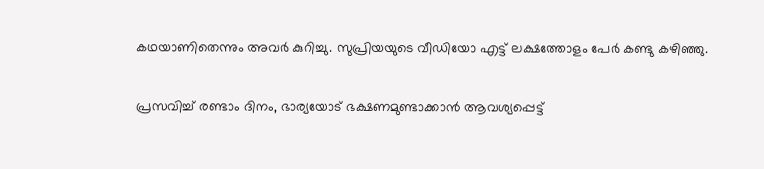കഥയാണിതെന്നും അവര്‍ കുറിച്ചു. സുപ്രിയയുടെ വീഡിയോ എട്ട് ലക്ഷത്തോളം പേര്‍ കണ്ടു കഴിഞ്ഞു.

പ്രസവിച്ച് രണ്ടാം ദിനം, ഭാര്യയോട് ഭക്ഷണമുണ്ടാക്കാൻ ആവശ്യപ്പെട്ട്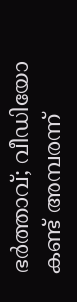ഭർത്താവ്; വീഡിയോ കണ്ട് അമ്പരന്ന്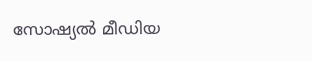സോഷ്യൽ മീഡിയ